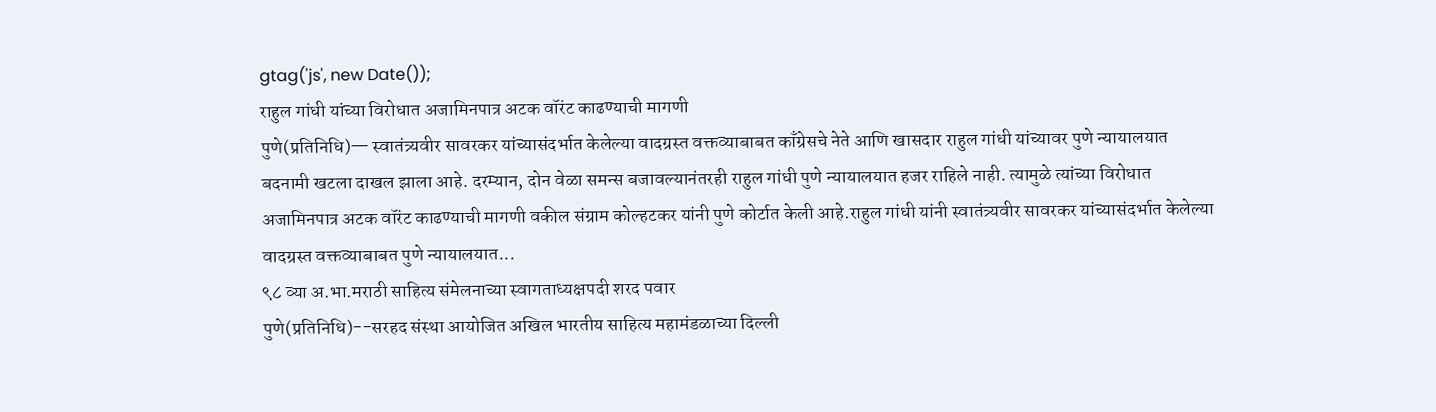gtag('js', new Date());
राहुल गांधी यांच्या विरोधात अजामिनपात्र अटक वॉरंट काढण्याची मागणी
पुणे(प्रतिनिधि)— स्वातंत्र्यवीर सावरकर यांच्यासंदर्भात केलेल्या वादग्रस्त वक्तव्याबाबत काँग्रेसचे नेते आणि खासदार राहुल गांधी यांच्यावर पुणे न्यायालयात बदनामी खटला दाखल झाला आहे. दरम्यान, दोन वेळा समन्स बजावल्यानंतरही राहुल गांधी पुणे न्यायालयात हजर राहिले नाही. त्यामुळे त्यांच्या विरोधात अजामिनपात्र अटक वॉरंट काढण्याची मागणी वकील संग्राम कोल्हटकर यांनी पुणे कोर्टात केली आहे.राहुल गांधी यांनी स्वातंत्र्यवीर सावरकर यांच्यासंदर्भात केलेल्या वादग्रस्त वक्तव्याबाबत पुणे न्यायालयात...
९८ व्या अ.भा.मराठी साहित्य संमेलनाच्या स्वागताध्यक्षपदी शरद पवार
पुणे(प्रतिनिधि)--सरहद संस्था आयोजित अखिल भारतीय साहित्य महामंडळाच्या दिल्ली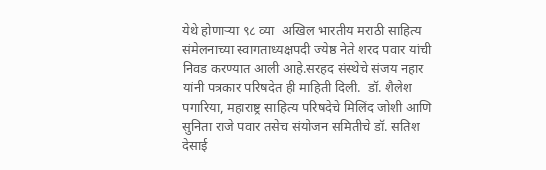येथे होणाऱ्या ९८ व्या  अखिल भारतीय मराठी साहित्य संमेलनाच्या स्वागताध्यक्षपदी ज्येष्ठ नेते शरद पवार यांची निवड करण्यात आली आहे.सरहद संस्थेचे संजय नहार यांनी पत्रकार परिषदेत ही माहिती दिली.  डॉ. शैलेश पगारिया, महाराष्ट्र साहित्य परिषदेचे मिलिंद जोशी आणि सुनिता राजे पवार तसेच संयोजन समितीचे डॉ. सतिश देसाई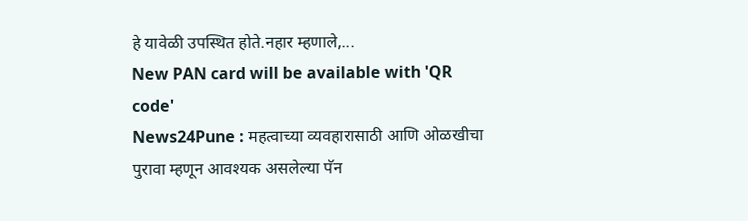हे यावेळी उपस्थित होते.नहार म्हणाले,...
New PAN card will be available with 'QR code'
News24Pune : महत्वाच्या व्यवहारासाठी आणि ओळखीचा पुरावा म्हणून आवश्यक असलेल्या पॅन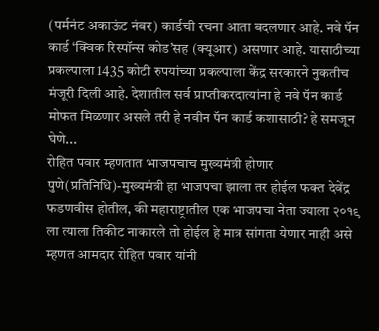(पर्मनंट अकाऊंट नंबर) कार्डची रचना आता बदलणार आहे. नवे पॅन कार्ड ‘क्विक रिस्पॉन्स कोड’सह (क्यूआर) असणार आहे. यासाठीच्या प्रकल्पाला 1435 कोटी रुपयांच्या प्रकल्पाला केंद्र सरकारने नुकतीच मंजूरी दिली आहे. देशातील सर्व प्राप्तीकरदात्यांना हे नवे पॅन कार्ड मोफत मिळणार असले तरी हे नवीन पॅन कार्ड कशासाठी? हे समजून घेणे...
रोहित पवार म्हणतात भाजपचाच मुख्यमंत्री होणार
पुणे(प्रतिनिधि)-मुख्यमंत्री हा भाजपचा झाला तर होईल फक्त देवेंद्र फडणवीस होतील, की महाराष्ट्रातील एक भाजपचा नेता ज्याला २०१९ ला त्याला तिकीट नाकारले तो होईल हे मात्र सांगता येणार नाही असे म्हणत आमदार रोहित पवार यांनी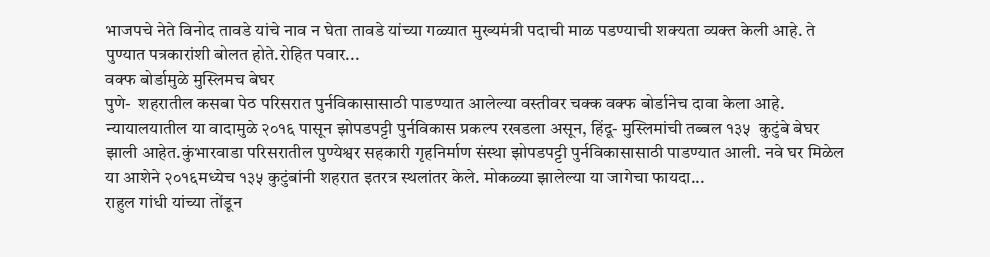भाजपचे नेते विनोद तावडे यांचे नाव न घेता तावडे यांच्या गळ्यात मुख्यमंत्री पदाची माळ पडण्याची शक्यता व्यक्त केली आहे. ते पुण्यात पत्रकारांशी बोलत होते.रोहित पवार...
वक्फ बोर्डामुळे मुस्लिमच बेघर
पुणे-  शहरातील कसबा पेठ परिसरात पुर्नविकासासाठी पाडण्यात आलेल्या वस्तीवर चक्क वक्फ बोर्डानेच दावा केला आहे. न्यायालयातील या वादामुळे २०१६ पासून झोपडपट्टी पुर्नविकास प्रकल्प रखडला असून, हिंदू- मुस्लिमांची तब्बल १३५  कुटुंबे बेघर झाली आहेत.कुंभारवाडा परिसरातील पुण्येश्वर सहकारी गृहनिर्माण संस्था झोपडपट्टी पुर्नविकासासाठी पाडण्यात आली. नवे घर मिळेल या आशेने २०१६मध्येच १३५ कुटुंबांनी शहरात इतरत्र स्थलांतर केले. मोकळ्या झालेल्या या जागेचा फायदा...
राहुल गांधी यांच्या तोंडून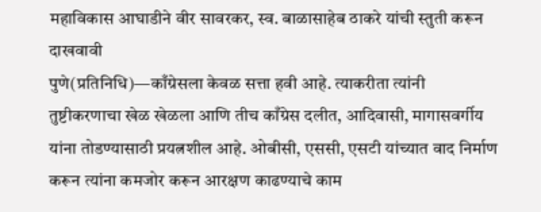महाविकास आघाडीने वीर सावरकर, स्व. बाळासाहेब ठाकरे यांची स्तुती करून दाखवावी
पुणे(प्रतिनिधि)—काँग्रेसला केवळ सत्ता हवी आहे. त्याकरीता त्यांनी तुष्टीकरणाचा खेळ खेळला आणि तीच काँग्रेस दलीत, आदिवासी, मागासवर्गीय यांना तोडण्यासाठी प्रयत्नशील आहे. ओबीसी, एससी, एसटी यांच्यात वाद निर्माण करून त्यांना कमजोर करून आरक्षण काढण्याचे काम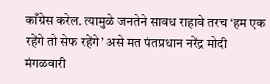काँग्रेस करेल. त्यामुळे जनतेने सावध राहावे तरच ‘हम एक रहेंगे तो सेफ रहेंगे’ असे मत पंतप्रधान नरेंद्र मोदी मंगळवारी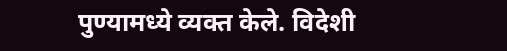पुण्यामध्ये व्यक्त केले. विदेशी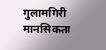गुलामगिरी मानसिकता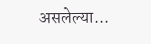असलेल्या...